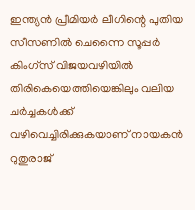ഇന്ത്യൻ പ്രീമിയർ ലീഗിന്റെ പുതിയ സീസണിൽ ചെന്നൈ സൂപ്പർ കിംഗ്സ് വിജയവഴിയിൽ തിരികെയെത്തിയെങ്കിലും വലിയ ചർച്ചകൾക്ക് വഴിവെച്ചിരിക്കുകയാണ് നായകൻ റുതുരാജ്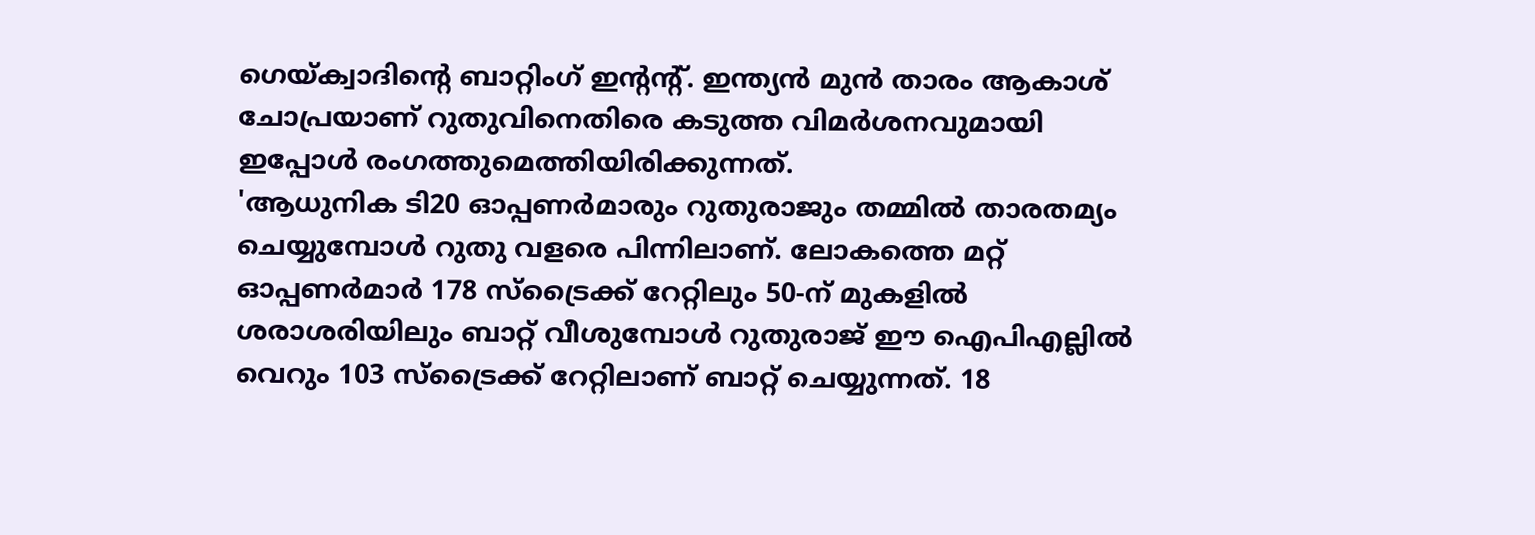ഗെയ്ക്വാദിന്റെ ബാറ്റിംഗ് ഇൻ്റന്റ്. ഇന്ത്യൻ മുൻ താരം ആകാശ് ചോപ്രയാണ് റുതുവിനെതിരെ കടുത്ത വിമർശനവുമായി ഇപ്പോൾ രംഗത്തുമെത്തിയിരിക്കുന്നത്.
'ആധുനിക ടി20 ഓപ്പണർമാരും റുതുരാജും തമ്മിൽ താരതമ്യം ചെയ്യുമ്പോൾ റുതു വളരെ പിന്നിലാണ്. ലോകത്തെ മറ്റ് ഓപ്പണർമാർ 178 സ്ട്രൈക്ക് റേറ്റിലും 50-ന് മുകളിൽ ശരാശരിയിലും ബാറ്റ് വീശുമ്പോൾ റുതുരാജ് ഈ ഐപിഎല്ലിൽ വെറും 103 സ്ട്രൈക്ക് റേറ്റിലാണ് ബാറ്റ് ചെയ്യുന്നത്. 18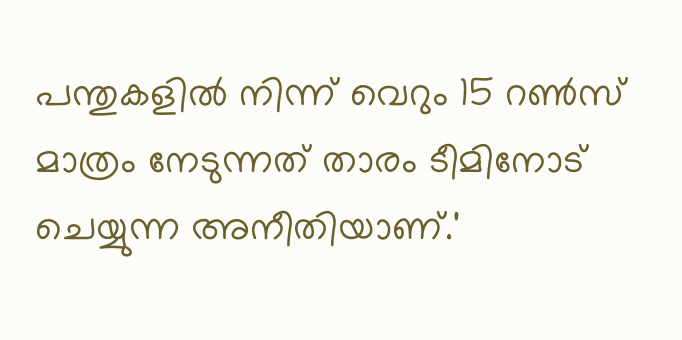പന്തുകളിൽ നിന്ന് വെറും 15 റൺസ് മാത്രം നേടുന്നത് താരം ടീമിനോട് ചെയ്യുന്ന അനീതിയാണ്.'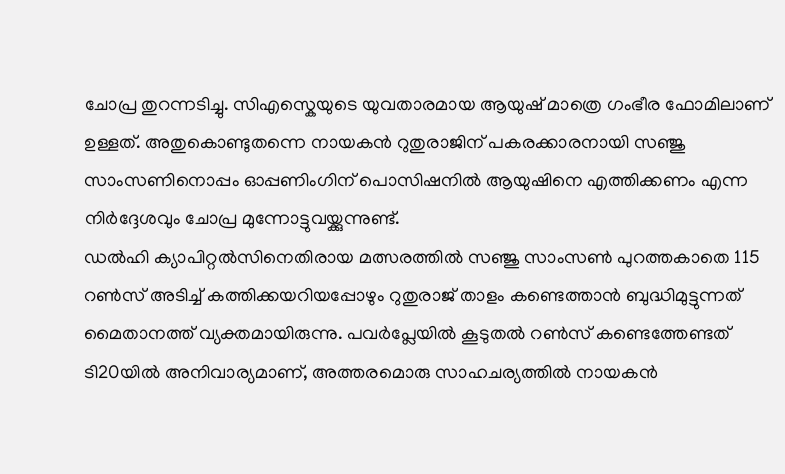ചോപ്ര തുറന്നടിച്ചു. സിഎസ്കെയുടെ യുവതാരമായ ആയുഷ് മാത്രെ ഗംഭീര ഫോമിലാണ് ഉള്ളത്. അതുകൊണ്ടുതന്നെ നായകൻ റുതുരാജിന് പകരക്കാരനായി സഞ്ജു സാംസണിനൊപ്പം ഓപ്പണിംഗിന് പൊസിഷനിൽ ആയുഷിനെ എത്തിക്കണം എന്ന നിർദ്ദേശവും ചോപ്ര മുന്നോട്ടുവയ്ക്കുന്നുണ്ട്.
ഡൽഹി ക്യാപിറ്റൽസിനെതിരായ മത്സരത്തിൽ സഞ്ജു സാംസൺ പുറത്തകാതെ 115 റൺസ് അടിച്ച് കത്തിക്കയറിയപ്പോഴും റുതുരാജ് താളം കണ്ടെത്താൻ ബുദ്ധിമുട്ടുന്നത് മൈതാനത്ത് വ്യക്തമായിരുന്നു. പവർപ്ലേയിൽ കൂടുതൽ റൺസ് കണ്ടെത്തേണ്ടത് ടി20യിൽ അനിവാര്യമാണ്, അത്തരമൊരു സാഹചര്യത്തിൽ നായകൻ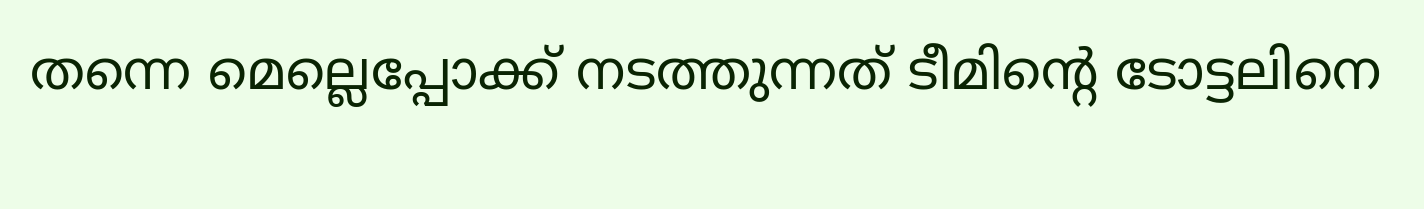തന്നെ മെല്ലെപ്പോക്ക് നടത്തുന്നത് ടീമിന്റെ ടോട്ടലിനെ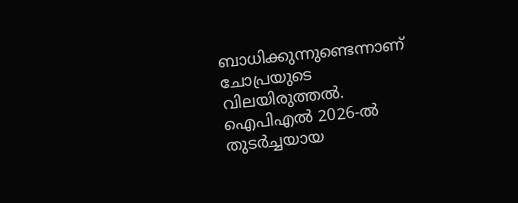ബാധിക്കുന്നുണ്ടെന്നാണ് ചോപ്രയുടെ വിലയിരുത്തൽ.
ഐപിഎൽ 2026-ൽ തുടർച്ചയായ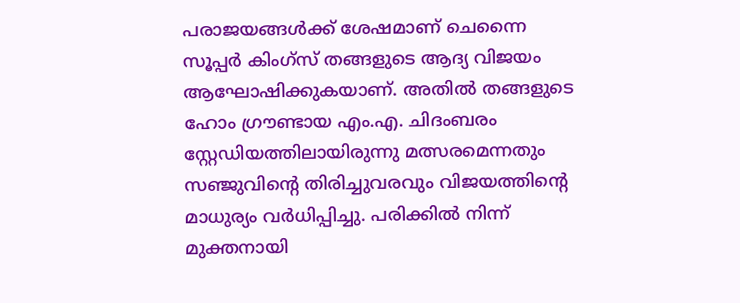പരാജയങ്ങൾക്ക് ശേഷമാണ് ചെന്നൈ സൂപ്പർ കിംഗ്സ് തങ്ങളുടെ ആദ്യ വിജയം ആഘോഷിക്കുകയാണ്. അതിൽ തങ്ങളുടെ ഹോം ഗ്രൗണ്ടായ എം.എ. ചിദംബരം സ്റ്റേഡിയത്തിലായിരുന്നു മത്സരമെന്നതും സഞ്ജുവിന്റെ തിരിച്ചുവരവും വിജയത്തിന്റെ മാധുര്യം വർധിപ്പിച്ചു. പരിക്കിൽ നിന്ന് മുക്തനായി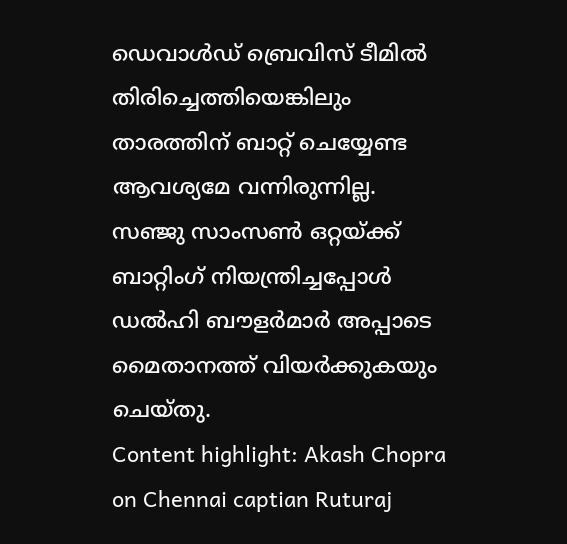ഡെവാൾഡ് ബ്രെവിസ് ടീമിൽ തിരിച്ചെത്തിയെങ്കിലും താരത്തിന് ബാറ്റ് ചെയ്യേണ്ട ആവശ്യമേ വന്നിരുന്നില്ല. സഞ്ജു സാംസൺ ഒറ്റയ്ക്ക് ബാറ്റിംഗ് നിയന്ത്രിച്ചപ്പോൾ ഡൽഹി ബൗളർമാർ അപ്പാടെ മൈതാനത്ത് വിയർക്കുകയും ചെയ്തു.
Content highlight: Akash Chopra on Chennai captian Ruturaj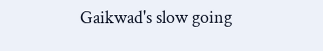Gaikwad's slow going